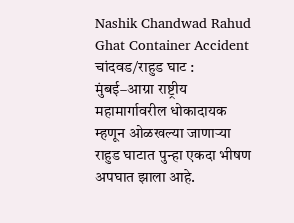Nashik Chandwad Rahud Ghat Container Accident
चांदवड/राहुड घाट : मुंबई–आग्रा राष्ट्रीय महामार्गावरील धोकादायक म्हणून ओळखल्या जाणाऱ्या राहुड घाटात पुन्हा एकदा भीषण अपघात झाला आहे.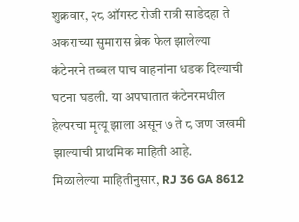शुक्रवार, २८ ऑगस्ट रोजी रात्री साडेदहा ते अकराच्या सुमारास ब्रेक फेल झालेल्या कंटेनरने तब्बल पाच वाहनांना धडक दिल्याची घटना घडली. या अपघातात कंटेनरमधील हेल्परचा मृत्यू झाला असून ७ ते ८ जण जखमी झाल्याची प्राथमिक माहिती आहे.
मिळालेल्या माहितीनुसार, RJ 36 GA 8612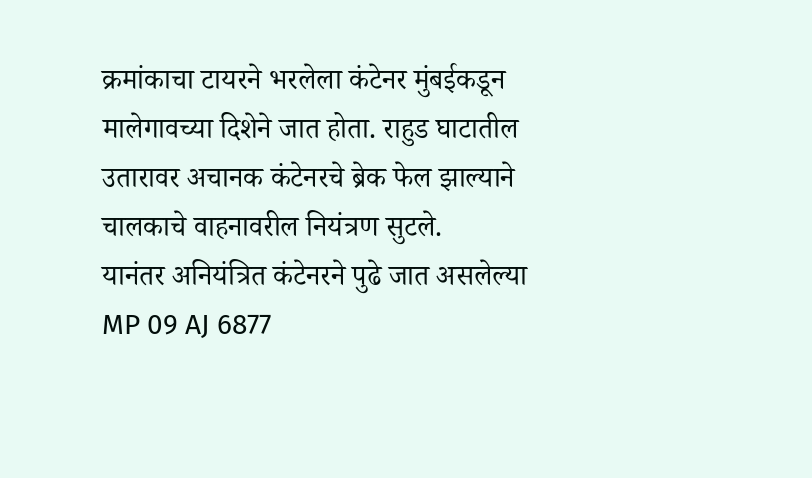क्रमांकाचा टायरने भरलेला कंटेनर मुंबईकडून मालेगावच्या दिशेने जात होता. राहुड घाटातील उतारावर अचानक कंटेनरचे ब्रेक फेल झाल्याने चालकाचे वाहनावरील नियंत्रण सुटले.
यानंतर अनियंत्रित कंटेनरने पुढे जात असलेल्या MP 09 AJ 6877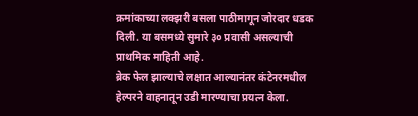क्रमांकाच्या लक्झरी बसला पाठीमागून जोरदार धडक दिली. या बसमध्ये सुमारे ३० प्रवासी असल्याची प्राथमिक माहिती आहे.
ब्रेक फेल झाल्याचे लक्षात आल्यानंतर कंटेनरमधील हेल्परने वाहनातून उडी मारण्याचा प्रयत्न केला.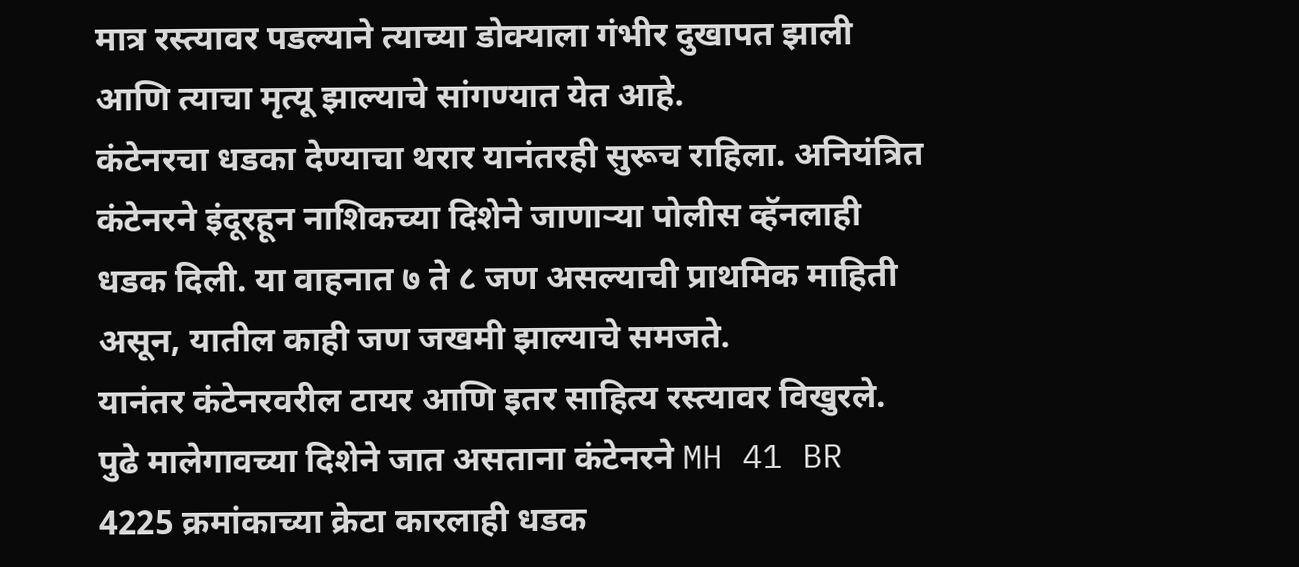मात्र रस्त्यावर पडल्याने त्याच्या डोक्याला गंभीर दुखापत झाली आणि त्याचा मृत्यू झाल्याचे सांगण्यात येत आहे.
कंटेनरचा धडका देण्याचा थरार यानंतरही सुरूच राहिला. अनियंत्रित कंटेनरने इंदूरहून नाशिकच्या दिशेने जाणाऱ्या पोलीस व्हॅनलाही धडक दिली. या वाहनात ७ ते ८ जण असल्याची प्राथमिक माहिती असून, यातील काही जण जखमी झाल्याचे समजते.
यानंतर कंटेनरवरील टायर आणि इतर साहित्य रस्त्यावर विखुरले. पुढे मालेगावच्या दिशेने जात असताना कंटेनरने MH 41 BR 4225 क्रमांकाच्या क्रेटा कारलाही धडक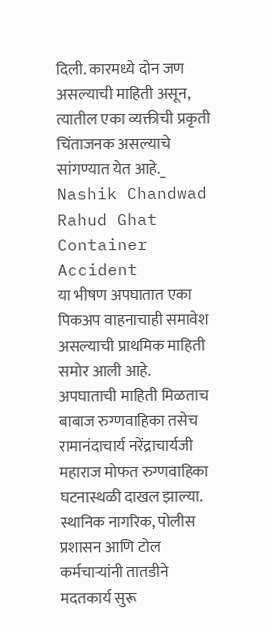दिली. कारमध्ये दोन जण असल्याची माहिती असून, त्यातील एका व्यक्तीची प्रकृती चिंताजनक असल्याचे सांगण्यात येत आहे._ Nashik Chandwad Rahud Ghat Container Accident
या भीषण अपघातात एका पिकअप वाहनाचाही समावेश असल्याची प्राथमिक माहिती समोर आली आहे.
अपघाताची माहिती मिळताच बाबाज रुग्णवाहिका तसेच रामानंदाचार्य नरेंद्राचार्यजी महाराज मोफत रुग्णवाहिका घटनास्थळी दाखल झाल्या. स्थानिक नागरिक, पोलीस प्रशासन आणि टोल कर्मचाऱ्यांनी तातडीने मदतकार्य सुरू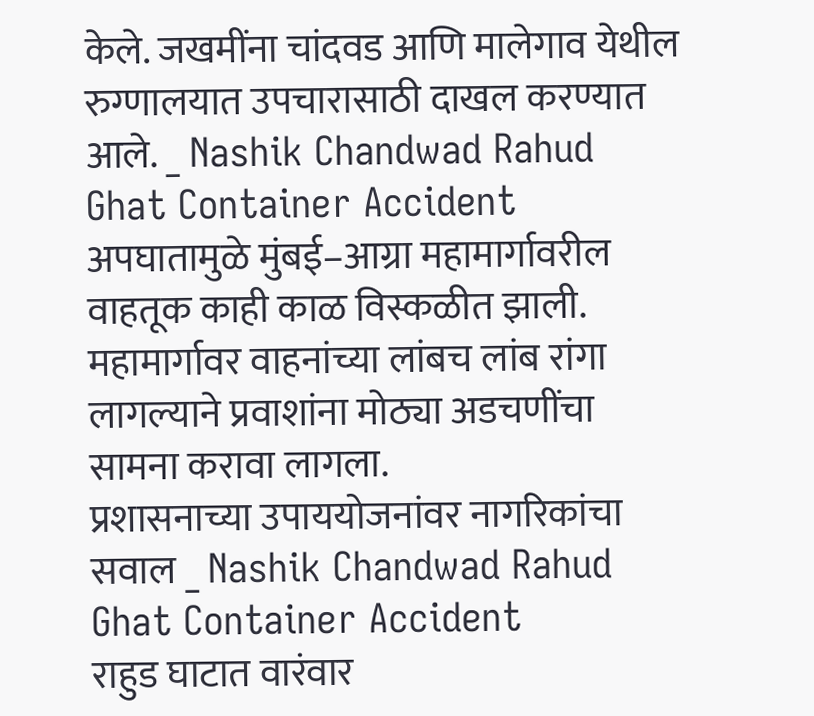केले. जखमींना चांदवड आणि मालेगाव येथील रुग्णालयात उपचारासाठी दाखल करण्यात आले. _ Nashik Chandwad Rahud Ghat Container Accident
अपघातामुळे मुंबई–आग्रा महामार्गावरील वाहतूक काही काळ विस्कळीत झाली. महामार्गावर वाहनांच्या लांबच लांब रांगा लागल्याने प्रवाशांना मोठ्या अडचणींचा सामना करावा लागला.
प्रशासनाच्या उपाययोजनांवर नागरिकांचा सवाल _ Nashik Chandwad Rahud Ghat Container Accident
राहुड घाटात वारंवार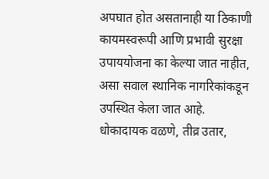अपघात होत असतानाही या ठिकाणी कायमस्वरूपी आणि प्रभावी सुरक्षा उपाययोजना का केल्या जात नाहीत, असा सवाल स्थानिक नागरिकांकडून उपस्थित केला जात आहे.
धोकादायक वळणे, तीव्र उतार,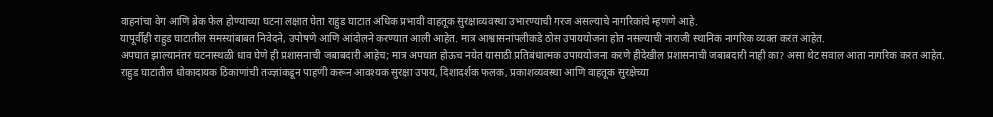वाहनांचा वेग आणि ब्रेक फेल होण्याच्या घटना लक्षात घेता राहुड घाटात अधिक प्रभावी वाहतूक सुरक्षाव्यवस्था उभारण्याची गरज असल्याचे नागरिकांचे म्हणणे आहे.
यापूर्वीही राहुड घाटातील समस्यांबाबत निवेदने, उपोषणे आणि आंदोलने करण्यात आली आहेत. मात्र आश्वासनांपलीकडे ठोस उपाययोजना होत नसल्याची नाराजी स्थानिक नागरिक व्यक्त करत आहेत.
अपघात झाल्यानंतर घटनास्थळी धाव घेणे ही प्रशासनाची जबाबदारी आहेच; मात्र अपघात होऊच नयेत यासाठी प्रतिबंधात्मक उपाययोजना करणे हीदेखील प्रशासनाची जबाबदारी नाही का? असा थेट सवाल आता नागरिक करत आहेत.
राहुड घाटातील धोकादायक ठिकाणांची तज्ज्ञांकडून पाहणी करून आवश्यक सुरक्षा उपाय, दिशादर्शक फलक, प्रकाशव्यवस्था आणि वाहतूक सुरक्षेच्या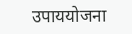उपाययोजना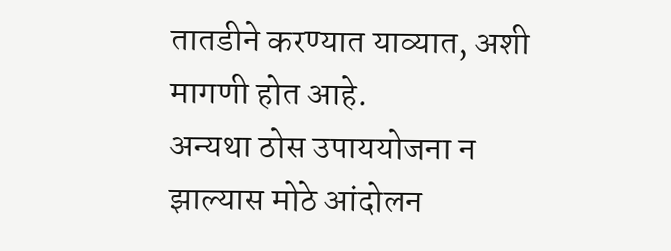तातडीने करण्यात याव्यात, अशी मागणी होत आहे.
अन्यथा ठोस उपाययोजना न झाल्यास मोठे आंदोलन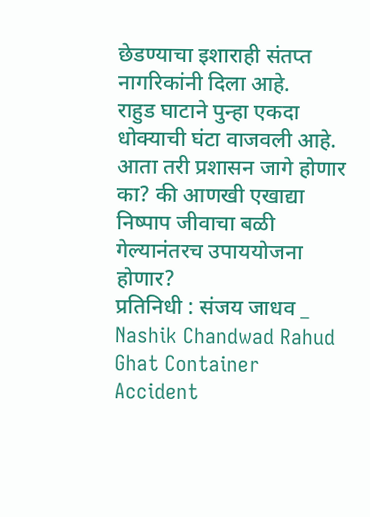छेडण्याचा इशाराही संतप्त नागरिकांनी दिला आहे.
राहुड घाटाने पुन्हा एकदा धोक्याची घंटा वाजवली आहे. आता तरी प्रशासन जागे होणार का? की आणखी एखाद्या निष्पाप जीवाचा बळी गेल्यानंतरच उपाययोजना होणार?
प्रतिनिधी : संजय जाधव _ Nashik Chandwad Rahud Ghat Container Accident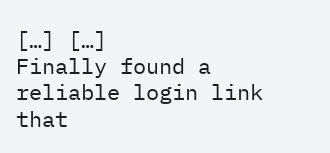[…] […]
Finally found a reliable login link that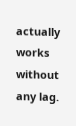actually works without any lag.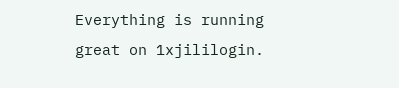Everything is running great on 1xjililogin.